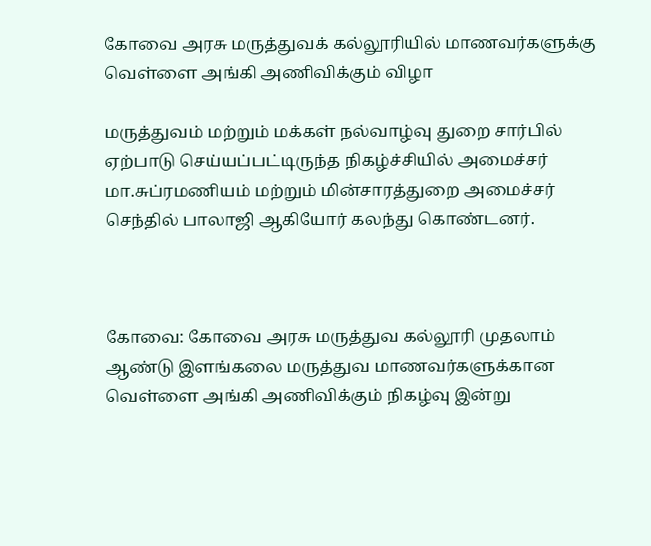கோவை அரசு மருத்துவக் கல்லூரியில் மாணவர்களுக்கு வெள்ளை அங்கி அணிவிக்கும் விழா

மருத்துவம் மற்றும் மக்கள் நல்வாழ்வு துறை சார்பில் ஏற்பாடு செய்யப்பட்டிருந்த நிகழ்ச்சியில் அமைச்சர் மா.சுப்ரமணியம் மற்றும் மின்சாரத்துறை அமைச்சர் செந்தில் பாலாஜி ஆகியோர் கலந்து கொண்டனர்.



கோவை: கோவை அரசு மருத்துவ கல்லூரி முதலாம் ஆண்டு இளங்கலை மருத்துவ மாணவர்களுக்கான வெள்ளை அங்கி அணிவிக்கும் நிகழ்வு இன்று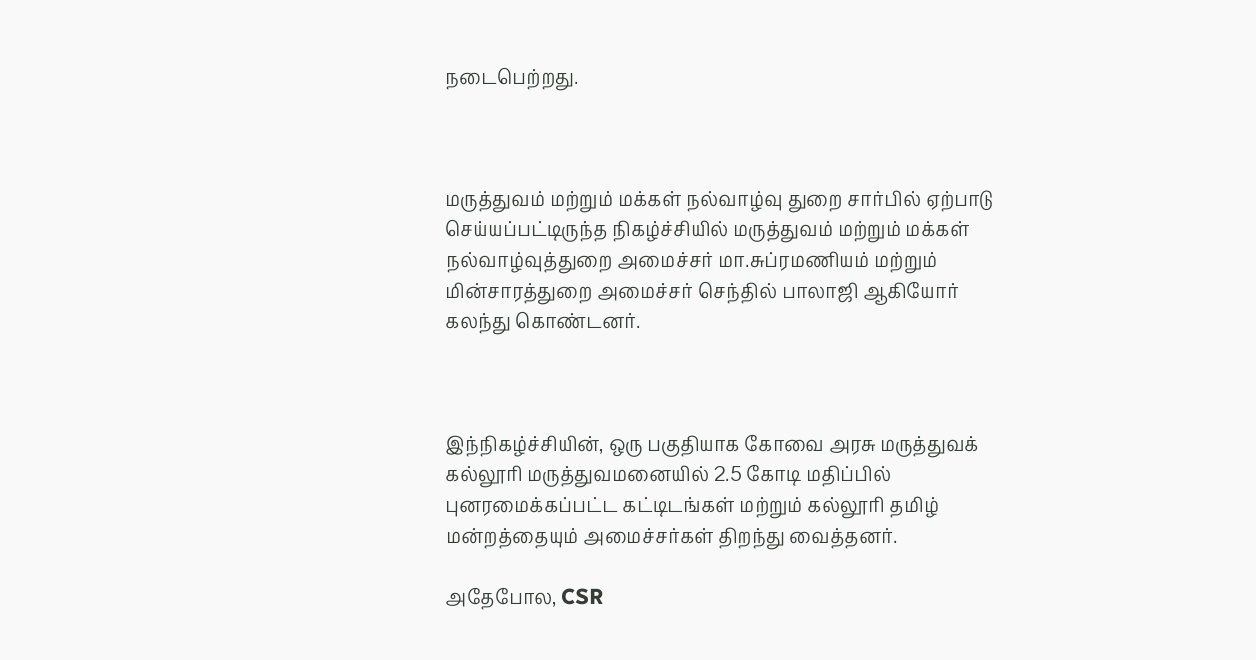நடைபெற்றது.



மருத்துவம் மற்றும் மக்கள் நல்வாழ்வு துறை சார்பில் ஏற்பாடு செய்யப்பட்டிருந்த நிகழ்ச்சியில் மருத்துவம் மற்றும் மக்கள் நல்வாழ்வுத்துறை அமைச்சர் மா.சுப்ரமணியம் மற்றும் மின்சாரத்துறை அமைச்சர் செந்தில் பாலாஜி ஆகியோர் கலந்து கொண்டனர்.



இந்நிகழ்ச்சியின், ஒரு பகுதியாக கோவை அரசு மருத்துவக் கல்லூரி மருத்துவமனையில் 2.5 கோடி மதிப்பில் புனரமைக்கப்பட்ட கட்டிடங்கள் மற்றும் கல்லூரி தமிழ் மன்றத்தையும் அமைச்சர்கள் திறந்து வைத்தனர்.

அதேபோல, CSR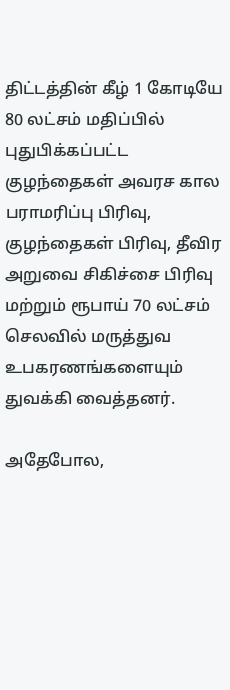திட்டத்தின் கீழ் 1 கோடியே 80 லட்சம் மதிப்பில் புதுபிக்கப்பட்ட குழந்தைகள் அவரச கால பராமரிப்பு பிரிவு, குழந்தைகள் பிரிவு, தீவிர அறுவை சிகிச்சை பிரிவு மற்றும் ரூபாய் 70 லட்சம் செலவில் மருத்துவ உபகரணங்களையும் துவக்கி வைத்தனர்.

அதேபோல,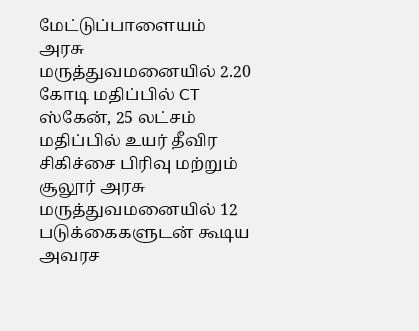மேட்டுப்பாளையம் அரசு மருத்துவமனையில் 2.20 கோடி மதிப்பில் CT ஸ்கேன், 25 லட்சம் மதிப்பில் உயர் தீவிர சிகிச்சை பிரிவு மற்றும் சூலூர் அரசு மருத்துவமனையில் 12 படுக்கைகளுடன் கூடிய அவரச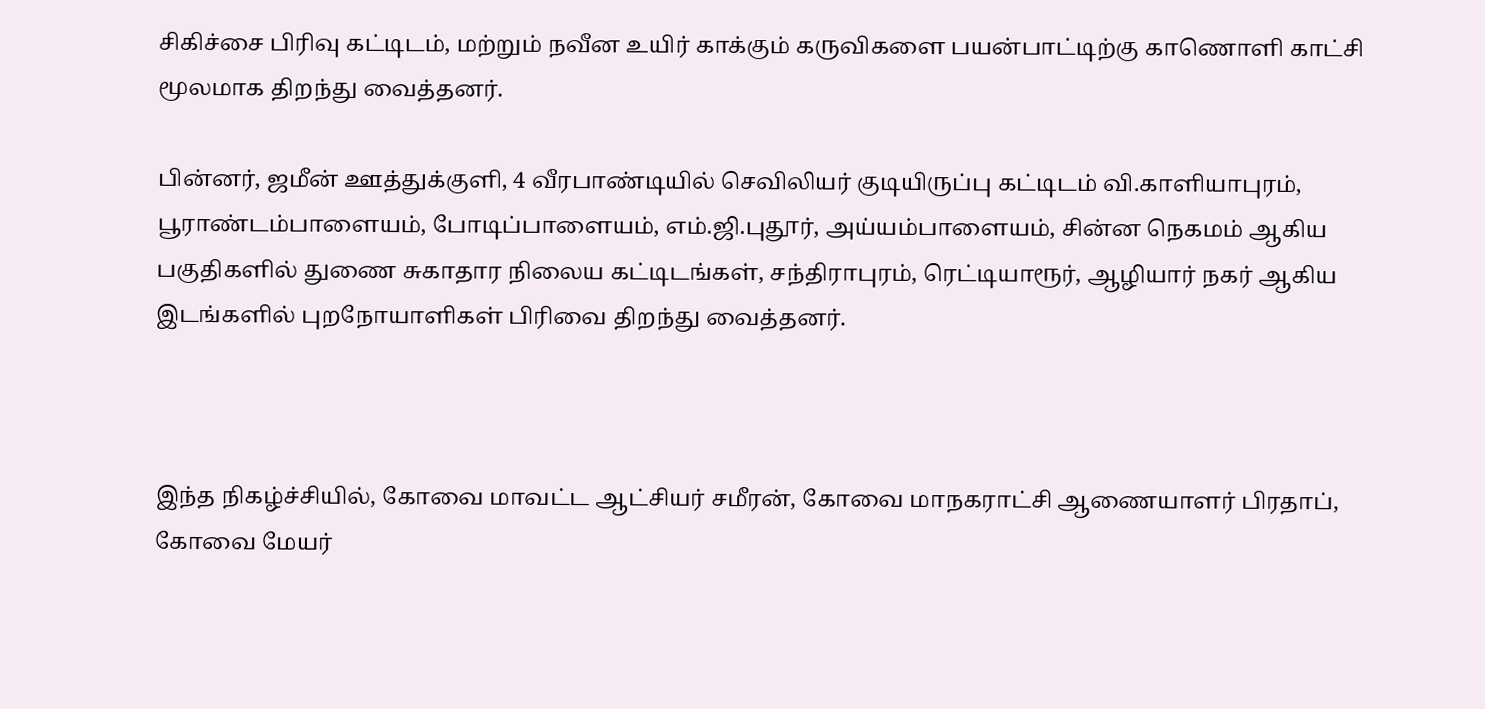சிகிச்சை பிரிவு கட்டிடம், மற்றும் நவீன உயிர் காக்கும் கருவிகளை பயன்பாட்டிற்கு காணொளி காட்சி மூலமாக திறந்து வைத்தனர்.

பின்னர், ஜமீன் ஊத்துக்குளி, 4 வீரபாண்டியில் செவிலியர் குடியிருப்பு கட்டிடம் வி.காளியாபுரம், பூராண்டம்பாளையம், போடிப்பாளையம், எம்.ஜி.புதூர், அய்யம்பாளையம், சின்ன நெகமம் ஆகிய பகுதிகளில் துணை சுகாதார நிலைய கட்டிடங்கள், சந்திராபுரம், ரெட்டியாரூர், ஆழியார் நகர் ஆகிய இடங்களில் புறநோயாளிகள் பிரிவை திறந்து வைத்தனர்.



இந்த நிகழ்ச்சியில், கோவை மாவட்ட ஆட்சியர் சமீரன், கோவை மாநகராட்சி ஆணையாளர் பிரதாப், கோவை மேயர்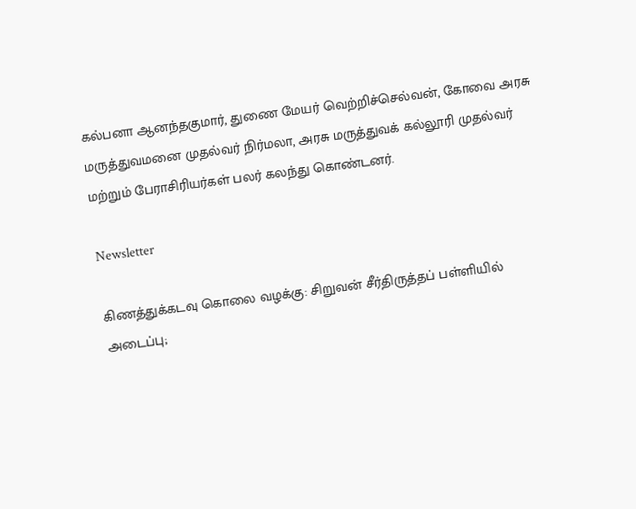கல்பனா ஆனந்தகுமார், துணை மேயர் வெற்றிச்செல்வன், கோவை அரசு மருத்துவமனை முதல்வர் நிர்மலா, அரசு மருத்துவக் கல்லூரி முதல்வர் மற்றும் பேராசிரியர்கள் பலர் கலந்து கொண்டனர்.

Newsletter

கிணத்துக்கடவு கொலை வழக்கு: சிறுவன் சீர்திருத்தப் பள்ளியில் அடைப்பு;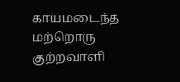காயமடைந்த மற்றொரு குற்றவாளி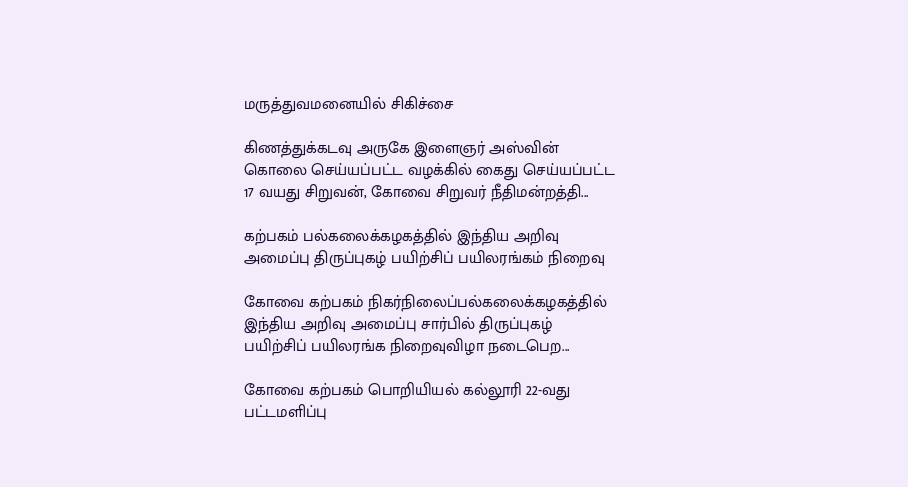மருத்துவமனையில் சிகிச்சை

கிணத்துக்கடவு அருகே இளைஞர் அஸ்வின் கொலை செய்யப்பட்ட வழக்கில் கைது செய்யப்பட்ட 17 வயது சிறுவன், கோவை சிறுவர் நீதிமன்றத்தி...

கற்பகம் பல்கலைக்கழகத்தில் இந்திய அறிவு அமைப்பு திருப்புகழ் பயிற்சிப் பயிலரங்கம் நிறைவு

கோவை கற்பகம் நிகர்நிலைப்பல்கலைக்கழகத்தில் இந்திய அறிவு அமைப்பு சார்பில் திருப்புகழ் பயிற்சிப் பயிலரங்க நிறைவுவிழா நடைபெற...

கோவை கற்பகம் பொறியியல் கல்லூரி 22-வது பட்டமளிப்பு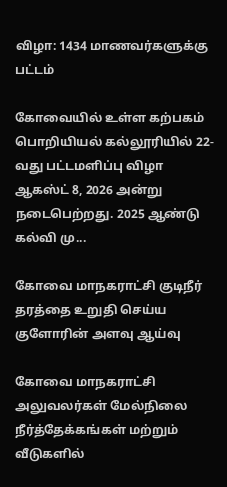விழா: 1434 மாணவர்களுக்கு பட்டம்

கோவையில் உள்ள கற்பகம் பொறியியல் கல்லூரியில் 22-வது பட்டமளிப்பு விழா ஆகஸ்ட் 8, 2026 அன்று நடைபெற்றது. 2025 ஆண்டு கல்வி மு...

கோவை மாநகராட்சி குடிநீர் தரத்தை உறுதி செய்ய குளோரின் அளவு ஆய்வு

கோவை மாநகராட்சி அலுவலர்கள் மேல்நிலை நீர்த்தேக்கங்கள் மற்றும் வீடுகளில்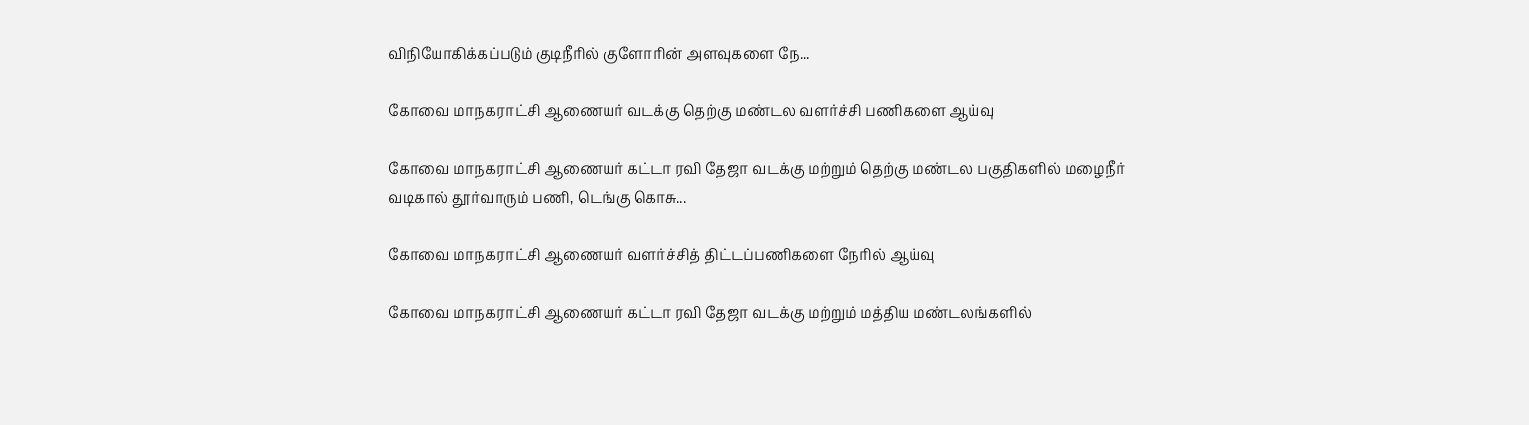விநியோகிக்கப்படும் குடிநீரில் குளோரின் அளவுகளை நே...

கோவை மாநகராட்சி ஆணையர் வடக்கு தெற்கு மண்டல வளர்ச்சி பணிகளை ஆய்வு

கோவை மாநகராட்சி ஆணையர் கட்டா ரவி தேஜா வடக்கு மற்றும் தெற்கு மண்டல பகுதிகளில் மழைநீர் வடிகால் தூர்வாரும் பணி, டெங்கு கொசு...

கோவை மாநகராட்சி ஆணையர் வளர்ச்சித் திட்டப்பணிகளை நேரில் ஆய்வு

கோவை மாநகராட்சி ஆணையர் கட்டா ரவி தேஜா வடக்கு மற்றும் மத்திய மண்டலங்களில்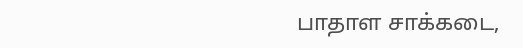பாதாள சாக்கடை,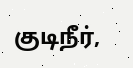குடிநீர்,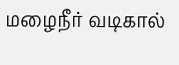மழைநீர் வடிகால்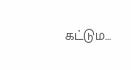கட்டும...